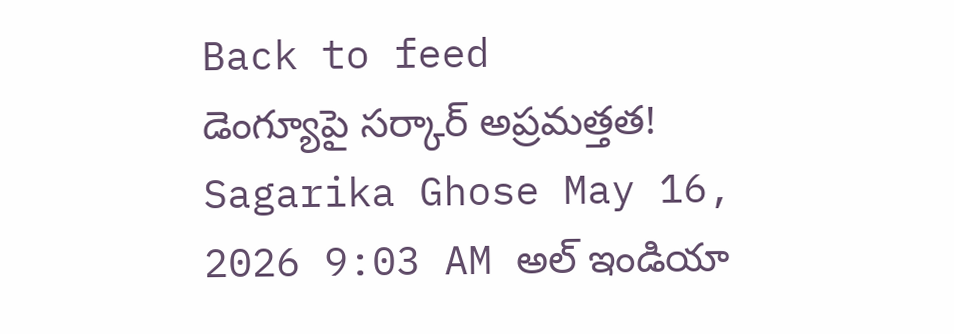Back to feed
డెంగ్యూపై సర్కార్ అప్రమత్తత!
Sagarika Ghose May 16, 2026 9:03 AM అల్ ఇండియా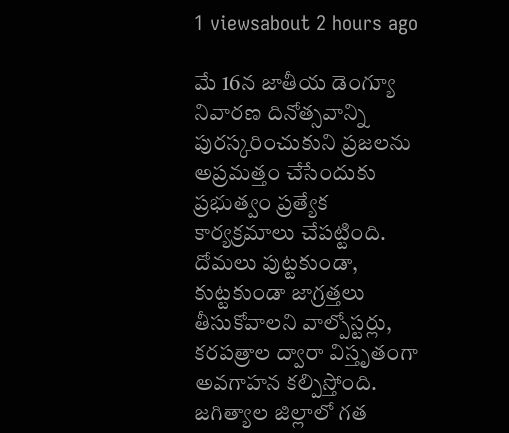1 viewsabout 2 hours ago

మే 16న జాతీయ డెంగ్యూ నివారణ దినోత్సవాన్ని పురస్కరించుకుని ప్రజలను అప్రమత్తం చేసేందుకు ప్రభుత్వం ప్రత్యేక కార్యక్రమాలు చేపట్టింది. దోమలు పుట్టకుండా, కుట్టకుండా జాగ్రత్తలు తీసుకోవాలని వాల్పోస్టర్లు, కరపత్రాల ద్వారా విస్తృతంగా అవగాహన కల్పిస్తోంది.
జగిత్యాల జిల్లాలో గత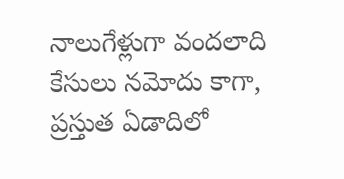నాలుగేళ్లుగా వందలాది కేసులు నమోదు కాగా, ప్రస్తుత ఏడాదిలో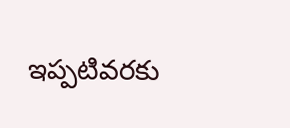ఇప్పటివరకు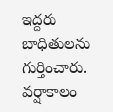ఇద్దరు బాధితులను గుర్తించారు. వర్షాకాలం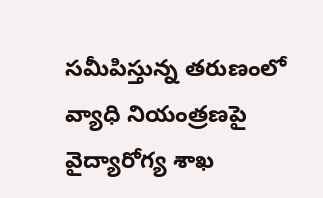సమీపిస్తున్న తరుణంలో వ్యాధి నియంత్రణపై వైద్యారోగ్య శాఖ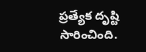ప్రత్యేక దృష్టి సారించింది.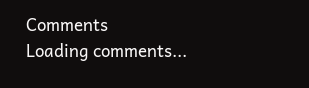Comments
Loading comments...